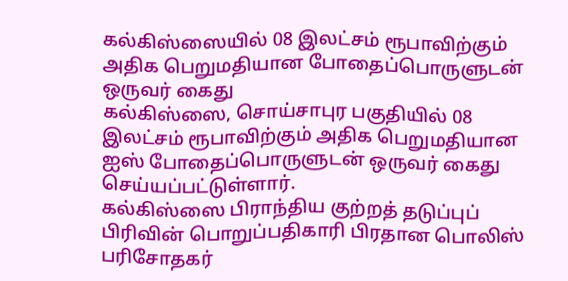கல்கிஸ்ஸையில் 08 இலட்சம் ரூபாவிற்கும் அதிக பெறுமதியான போதைப்பொருளுடன் ஒருவர் கைது
கல்கிஸ்ஸை, சொய்சாபுர பகுதியில் 08 இலட்சம் ரூபாவிற்கும் அதிக பெறுமதியான ஐஸ் போதைப்பொருளுடன் ஒருவர் கைது செய்யப்பட்டுள்ளார்.
கல்கிஸ்ஸை பிராந்திய குற்றத் தடுப்புப் பிரிவின் பொறுப்பதிகாரி பிரதான பொலிஸ் பரிசோதகர்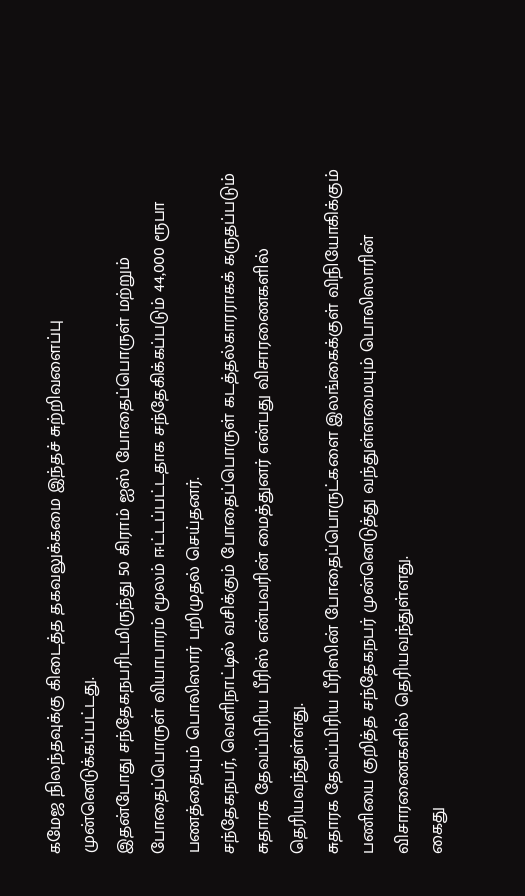கமேஜ நிலந்தவுக்கு கிடைத்த தகவலுக்கமை இந்தச் சுற்றிவளைப்பு முன்னெடுக்கப்பட்டது.
இதன்போது சந்தேகநபரிடமிருந்து 50 கிராம் ஐஸ் போதைப்பொருள் மற்றும் போதைப்பொருள் வியாபாரம் மூலம் ஈட்டப்பட்டதாக சந்தேகிக்கப்படும் 44,000 ரூபா பணத்தையும் பொலிஸார் பறிமுதல் செய்தனர்.
சந்தேகநபர், வெளிநாட்டில் வசிக்கும் போதைப்பொருள் கடத்தல்காரராகக் கருதப்படும் சுதாரக தேவப்பிரிய பீரிஸ் என்பவரின் மைத்துனர் என்பது விசாரணைகளில் தெரியவந்துள்ளது.
சுதாரக தேவப்பிரிய பீரிஸின் போதைப்பொருட்களை இலங்கைக்குள் விநியோகிக்கும் பணியை குறித்த சந்தேகநபர் முன்னெடுத்து வந்துள்ளமையும் பொலிஸாரின் விசாரணைகளில் தெரியவந்துள்ளது.
கைது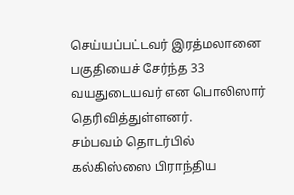செய்யப்பட்டவர் இரத்மலானை பகுதியைச் சேர்ந்த 33 வயதுடையவர் என பொலிஸார் தெரிவித்துள்ளனர்.
சம்பவம் தொடர்பில் கல்கிஸ்ஸை பிராந்திய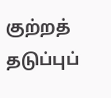குற்றத் தடுப்புப்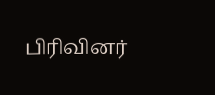பிரிவினர்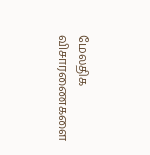மேலதிக விசாரணைகளை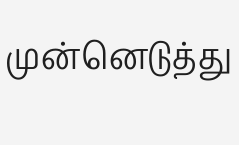முன்னெடுத்து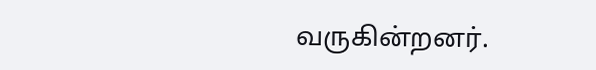வருகின்றனர்.